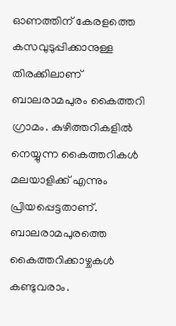ഓണത്തിന് കേരളത്തെ കസവുടുപ്പിക്കാനുള്ള തിരക്കിലാണ് ബാലരാമപുരം കൈത്തറി ഗ്രാമം. കുഴിത്തറികളിൽ നെയ്യുന്ന കൈത്തറികൾ മലയാളിക്ക് എന്നും പ്രിയപ്പെട്ടതാണ്. ബാലരാമപുരത്തെ കൈത്തറിക്കാഴ്ചകൾ കണ്ടുവരാം.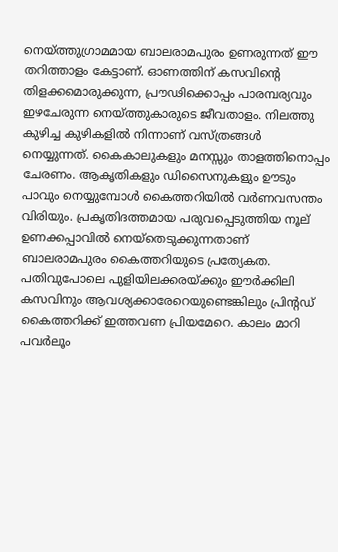നെയ്ത്തുഗ്രാമമായ ബാലരാമപുരം ഉണരുന്നത് ഈ തറിത്താളം കേട്ടാണ്. ഓണത്തിന് കസവിന്റെ തിളക്കമൊരുക്കുന്ന, പ്രൗഢിക്കൊപ്പം പാരമ്പര്യവും ഇഴചേരുന്ന നെയ്ത്തുകാരുടെ ജീവതാളം. നിലത്തു കുഴിച്ച കുഴികളിൽ നിന്നാണ് വസ്ത്രങ്ങൾ നെയ്യുന്നത്. കൈകാലുകളും മനസ്സും താളത്തിനൊപ്പം ചേരണം. ആകൃതികളും ഡിസൈനുകളും ഊടും പാവും നെയ്യുമ്പോൾ കൈത്തറിയിൽ വർണവസന്തം വിരിയും. പ്രകൃതിദത്തമായ പരുവപ്പെടുത്തിയ നൂല് ഉണക്കപ്പാവിൽ നെയ്തെടുക്കുന്നതാണ് ബാലരാമപുരം കൈത്തറിയുടെ പ്രത്യേകത. പതിവുപോലെ പുളിയിലക്കരയ്ക്കും ഈർക്കിലി കസവിനും ആവശ്യക്കാരേറെയുണ്ടെങ്കിലും പ്രിന്റഡ് കൈത്തറിക്ക് ഇത്തവണ പ്രിയമേറെ. കാലം മാറി പവർലൂം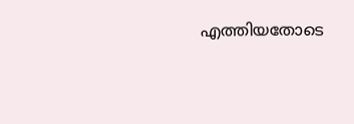എത്തിയതോടെ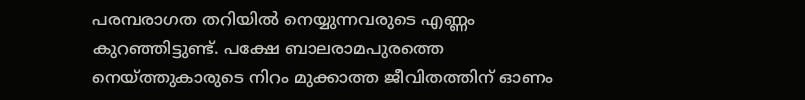പരമ്പരാഗത തറിയിൽ നെയ്യുന്നവരുടെ എണ്ണം കുറഞ്ഞിട്ടുണ്ട്. പക്ഷേ ബാലരാമപുരത്തെ നെയ്ത്തുകാരുടെ നിറം മുക്കാത്ത ജീവിതത്തിന് ഓണം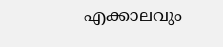എക്കാലവും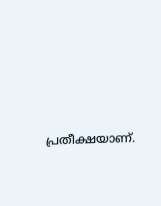പ്രതീക്ഷയാണ്.